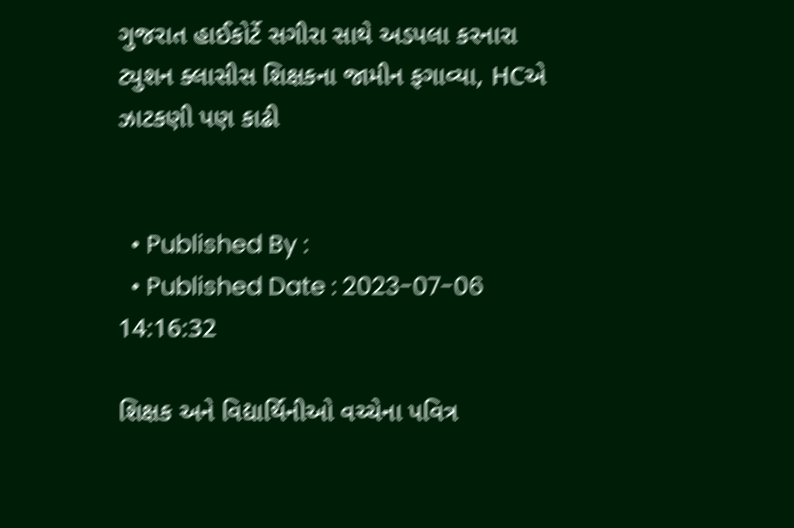ગુજરાત હાઈકોર્ટે સગીરા સાથે અડપલા કરનારા ટ્યુશન ક્લાસીસ શિક્ષકના જામીન ફગાવ્યા, HCએ ઝાટકણી પણ કાઢી


  • Published By :
  • Published Date : 2023-07-06 14:16:32

શિક્ષક અને વિદ્યાર્થિનીઓ વચ્ચેના પવિત્ર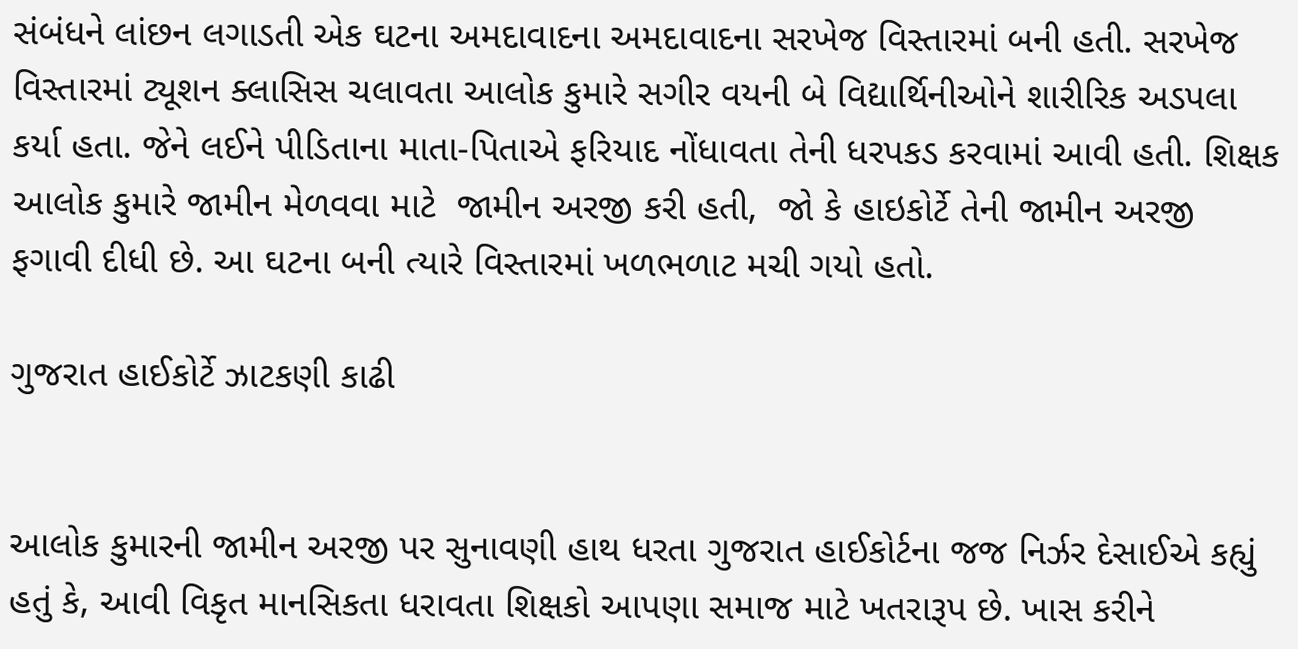સંબંધને લાંછન લગાડતી એક ઘટના અમદાવાદના અમદાવાદના સરખેજ વિસ્તારમાં બની હતી. સરખેજ વિસ્તારમાં ટ્યૂશન ક્લાસિસ ચલાવતા આલોક કુમારે સગીર વયની બે વિદ્યાર્થિનીઓને શારીરિક અડપલા કર્યા હતા. જેને લઈને પીડિતાના માતા-પિતાએ ફરિયાદ નોંધાવતા તેની ધરપકડ કરવામાં આવી હતી. શિક્ષક આલોક કુમારે જામીન મેળવવા માટે  જામીન અરજી કરી હતી,  જો કે હાઇકોર્ટે તેની જામીન અરજી ફગાવી દીધી છે. આ ઘટના બની ત્યારે વિસ્તારમાં ખળભળાટ મચી ગયો હતો.

ગુજરાત હાઈકોર્ટે ઝાટકણી કાઢી


આલોક કુમારની જામીન અરજી પર સુનાવણી હાથ ધરતા ગુજરાત હાઈકોર્ટના જજ નિર્ઝર દેસાઈએ કહ્યું હતું કે, આવી વિકૃત માનસિકતા ધરાવતા શિક્ષકો આપણા સમાજ માટે ખતરારૂપ છે. ખાસ કરીને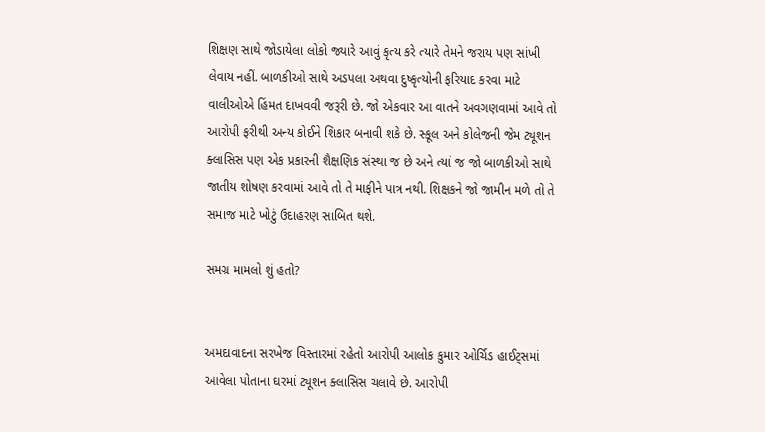શિક્ષણ સાથે જોડાયેલા લોકો જ્યારે આવું કૃત્ય કરે ત્યારે તેમને જરાય પણ સાંખી લેવાય નહીં. બાળકીઓ સાથે અડપલા અથવા દુષ્કૃત્યોની ફરિયાદ કરવા માટે વાલીઓએ હિંમત દાખવવી જરૂરી છે. જો એકવાર આ વાતને અવગણવામાં આવે તો આરોપી ફરીથી અન્ય કોઈને શિકાર બનાવી શકે છે. સ્કૂલ અને કોલેજની જેમ ટ્યૂશન ક્લાસિસ પણ એક પ્રકારની શૈક્ષણિક સંસ્થા જ છે અને ત્યાં જ જો બાળકીઓ સાથે જાતીય શોષણ કરવામાં આવે તો તે માફીને પાત્ર નથી. શિક્ષકને જો જામીન મળે તો તે સમાજ માટે ખોટું ઉદાહરણ સાબિત થશે.

સમગ્ર મામલો શું હતો?


અમદાવાદના સરખેજ વિસ્તારમાં રહેતો આરોપી આલોક કુમાર ઓર્ચિડ હાઈટ્સમાં આવેલા પોતાના ઘરમાં ટ્યૂશન ક્લાસિસ ચલાવે છે. આરોપી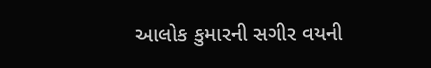આલોક કુમારની સગીર વયની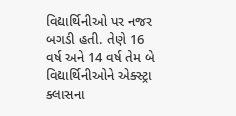વિદ્યાર્થિનીઓ પર નજર બગડી હતી. તેણે 16 વર્ષ અને 14 વર્ષ તેમ બે વિદ્યાર્થિનીઓને એક્સ્ટ્રા ક્લાસના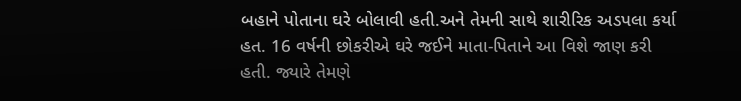બહાને પોતાના ઘરે બોલાવી હતી.અને તેમની સાથે શારીરિક અડપલા કર્યા હત. 16 વર્ષની છોકરીએ ઘરે જઈને માતા-પિતાને આ વિશે જાણ કરી હતી. જ્યારે તેમણે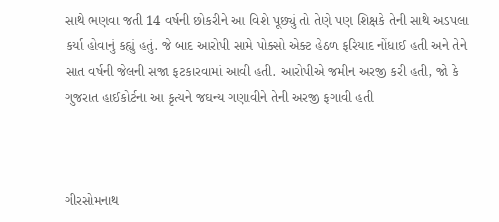સાથે ભણવા જતી 14 વર્ષની છોકરીને આ વિશે પૂછ્યું તો તેણે પણ શિક્ષકે તેની સાથે અડપલા કર્યા હોવાનું કહ્યું હતું. જે બાદ આરોપી સામે પોક્સો એક્ટ હેઠળ ફરિયાદ નોંધાઈ હતી અને તેને સાત વર્ષની જેલની સજા ફટકારવામાં આવી હતી. આરોપીએ જમીન અરજી કરી હતી, જો કે ગુજરાત હાઈકોર્ટના આ કૃત્યને જઘન્ય ગણાવીને તેની અરજી ફગાવી હતી



ગીરસોમનાથ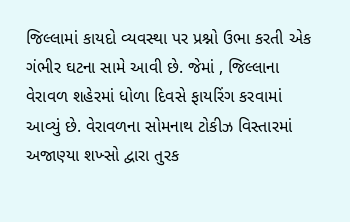જિલ્લામાં કાયદો વ્યવસ્થા પર પ્રશ્નો ઉભા કરતી એક ગંભીર ઘટના સામે આવી છે. જેમાં , જિલ્લાના વેરાવળ શહેરમાં ધોળા દિવસે ફાયરિંગ કરવામાં આવ્યું છે. વેરાવળના સોમનાથ ટોકીઝ વિસ્તારમાં અજાણ્યા શખ્સો દ્વારા તુરક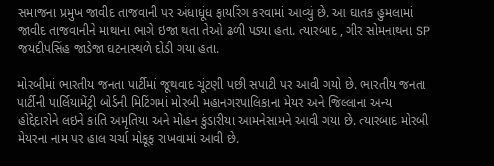સમાજના પ્રમુખ જાવીદ તાજવાની પર અંધાધૂંધ ફાયરિંગ કરવામાં આવ્યું છે. આ ઘાતક હુમલામાં જાવીદ તાજવાનીને માથાના ભાગે ઇજા થતા તેઓ ઢળી પડ્યા હતા. ત્યારબાદ , ગીર સોમનાથના SP જયદીપસિંહ જાડેજા ઘટનાસ્થળે દોડી ગયા હતા.

મોરબીમાં ભારતીય જનતા પાર્ટીમાં જૂથવાદ ચૂંટણી પછી સપાટી પર આવી ગયો છે. ભારતીય જનતા પાર્ટીની પાર્લિયામેંટ્રી બોર્ડની મિટિંગમાં મોરબી મહાનગરપાલિકાના મેયર અને જિલ્લાના અન્ય હોદ્દેદારોને લઇને કાંતિ અમૃતિયા અને મોહન કુંડારીયા આમનેસામને આવી ગયા છે. ત્યારબાદ મોરબી મેયરના નામ પર હાલ ચર્ચા મોકૂફ રાખવામાં આવી છે.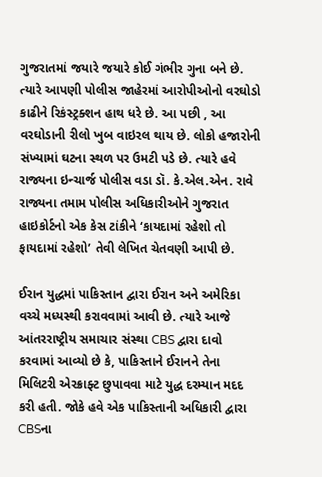ગુજરાતમાં જયારે જયારે કોઈ ગંભીર ગુના બને છે. ત્યારે આપણી પોલીસ જાહેરમાં આરોપીઓનો વરઘોડો કાઢીને રિકંસ્ટ્રક્શન હાથ ધરે છે. આ પછી , આ વરઘોડાની રીલો ખુબ વાઇરલ થાય છે. લોકો હજારોની સંખ્યામાં ઘટના સ્થળ પર ઉમટી પડે છે. ત્યારે હવે રાજ્યના ઇન્ચાર્જ પોલીસ વડા ડૉ. કે.એલ.એન. રાવે રાજ્યના તમામ પોલીસ અધિકારીઓને ગુજરાત હાઇકોર્ટનો એક કેસ ટાંકીને ‘કાયદામાં રહેશો તો ફાયદામાં રહેશો’ તેવી લેખિત ચેતવણી આપી છે.

ઈરાન યુદ્ધમાં પાકિસ્તાન દ્વારા ઈરાન અને અમેરિકા વચ્ચે મધ્યસ્થી કરાવવામાં આવી છે. ત્યારે આજે આંતરરાષ્ટ્રીય સમાચાર સંસ્થા CBS દ્વારા દાવો કરવામાં આવ્યો છે કે, પાકિસ્તાને ઈરાનને તેના મિલિટરી એરક્રાફ્ટ છુપાવવા માટે યુદ્ધ દરમ્યાન મદદ કરી હતી. જોકે હવે એક પાકિસ્તાની અધિકારી દ્વારા CBSના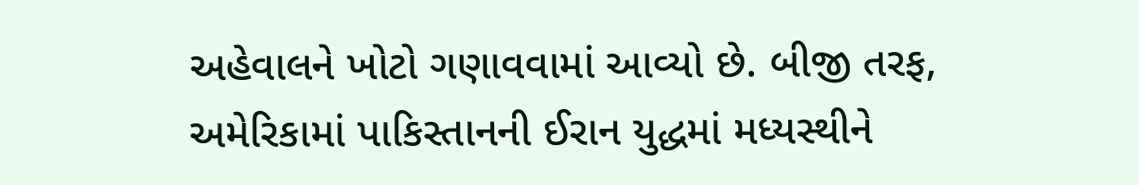અહેવાલને ખોટો ગણાવવામાં આવ્યો છે. બીજી તરફ, અમેરિકામાં પાકિસ્તાનની ઈરાન યુદ્ધમાં મધ્યસ્થીને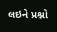લઇને પ્રશ્નો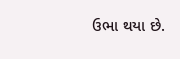ઉભા થયા છે.